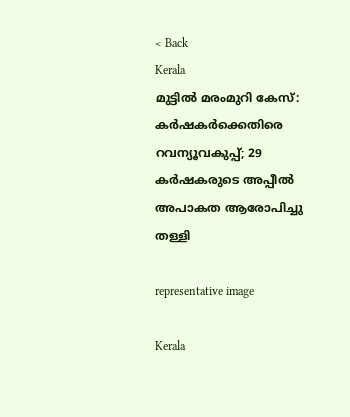< Back
Kerala
മുട്ടിൽ മരംമുറി കേസ്: കർഷകർക്കെതിരെ റവന്യൂവകുപ്പ്; 29 കർഷകരുടെ അപ്പീൽ അപാകത ആരോപിച്ചു തള്ളി

representative image

Kerala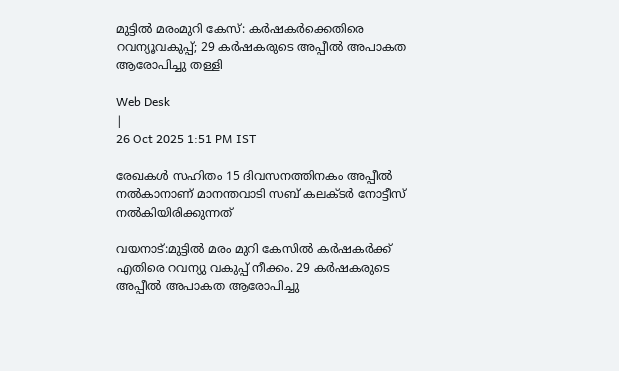മുട്ടിൽ മരംമുറി കേസ്: കർഷകർക്കെതിരെ റവന്യൂവകുപ്പ്; 29 കർഷകരുടെ അപ്പീൽ അപാകത ആരോപിച്ചു തള്ളി

Web Desk
|
26 Oct 2025 1:51 PM IST

രേഖകൾ സഹിതം 15 ദിവസനത്തിനകം അപ്പീൽ നൽകാനാണ് മാനന്തവാടി സബ് കലക്ടർ നോട്ടീസ് നൽകിയിരിക്കുന്നത്

വയനാട്:മുട്ടിൽ മരം മുറി കേസിൽ കർഷകർക്ക് എതിരെ റവന്യു വകുപ്പ് നീക്കം. 29 കർഷകരുടെ അപ്പീൽ അപാകത ആരോപിച്ചു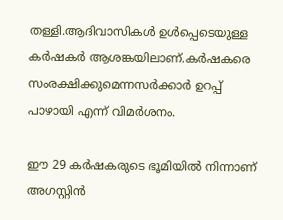തള്ളി.ആദിവാസികൾ ഉൾപ്പെടെയുള്ള കർഷകർ ആശങ്കയിലാണ്.കർഷകരെ സംരക്ഷിക്കുമെന്നസർക്കാർ ഉറപ്പ് പാഴായി എന്ന് വിമർശനം.

ഈ 29 കർഷകരുടെ ഭൂമിയില്‍ നിന്നാണ് അഗസ്റ്റിന്‍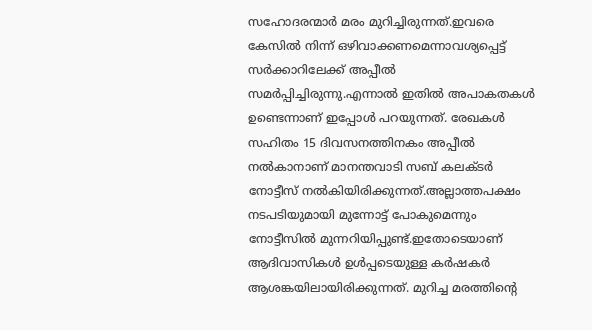സഹോദരന്മാര്‍ മരം മുറിച്ചിരുന്നത്.ഇവരെ കേസില്‍ നിന്ന് ഒഴിവാക്കണമെന്നാവശ്യപ്പെട്ട് സര്‍ക്കാറിലേക്ക് അപ്പീല്‍ സമര്‍പ്പിച്ചിരുന്നു.എന്നാല്‍ ഇതില്‍ അപാകതകള്‍ ഉണ്ടെന്നാണ് ഇപ്പോള്‍ പറയുന്നത്. രേഖകൾ സഹിതം 15 ദിവസനത്തിനകം അപ്പീൽ നൽകാനാണ് മാനന്തവാടി സബ് കലക്ടർ നോട്ടീസ് നൽകിയിരിക്കുന്നത്.അല്ലാത്തപക്ഷം നടപടിയുമായി മുന്നോട്ട് പോകുമെന്നും നോട്ടീസിൽ മുന്നറിയിപ്പുണ്ട്.ഇതോടെയാണ് ആദിവാസികൾ ഉൾപ്പടെയുള്ള കർഷകർ ആശങ്കയിലായിരിക്കുന്നത്. മുറിച്ച മരത്തിന്‍റെ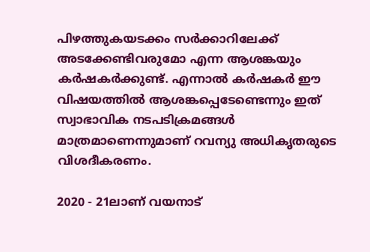പിഴത്തുകയടക്കം സര്‍ക്കാറിലേക്ക് അടക്കേണ്ടിവരുമോ എന്ന ആശങ്കയും കര്‍ഷകര്‍ക്കുണ്ട്. എന്നാല്‍ കര്‍ഷകര്‍ ഈ വിഷയത്തില്‍ ആശങ്കപ്പെടേണ്ടെന്നും ഇത് സ്വാഭാവിക നടപടിക്രമങ്ങള്‍ മാത്രമാണെന്നുമാണ് റവന്യു അധികൃതരുടെ വിശദീകരണം.

2020 - 21ലാണ് വയനാട്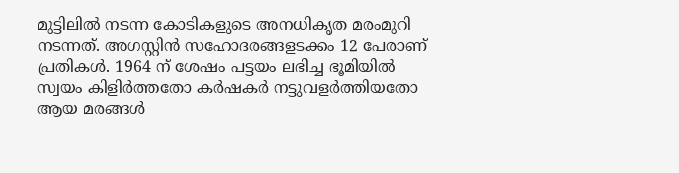മുട്ടിലിൽ നടന്ന കോടികളുടെ അനധികൃത മരംമുറി നടന്നത്. അഗസ്റ്റിൻ സഹോദരങ്ങളടക്കം 12 പേരാണ് പ്രതികൾ. 1964 ന് ശേഷം പട്ടയം ലഭിച്ച ഭൂമിയിൽ സ്വയം കിളിര്‍ത്തതോ കർഷകർ നട്ടുവളര്‍ത്തിയതോ ആയ മരങ്ങൾ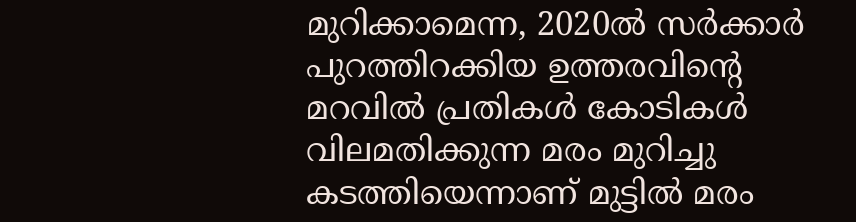മുറിക്കാമെന്ന, 2020ൽ സർക്കാർ പുറത്തിറക്കിയ ഉത്തരവിന്റെ മറവിൽ പ്രതികൾ കോടികൾ വിലമതിക്കുന്ന മരം മുറിച്ചു കടത്തിയെന്നാണ് മുട്ടില്‍ മരം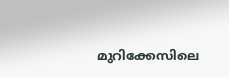മുറിക്കേസിലെ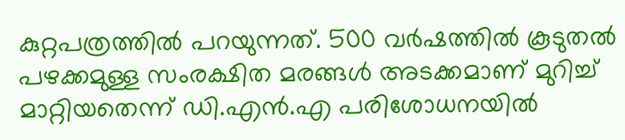കുറ്റപത്രത്തില്‍ പറയുന്നത്. 500 വര്‍ഷത്തില്‍ കൂടുതല്‍ പഴക്കമുള്ള സംരക്ഷിത മരങ്ങള്‍ അടക്കമാണ് മുറിച്ച് മാറ്റിയതെന്ന് ഡി.എന്‍.എ പരിശോധനയിൽ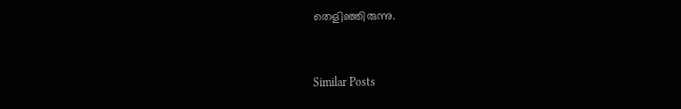തെളിഞ്ഞിരുന്നു.


Similar Posts